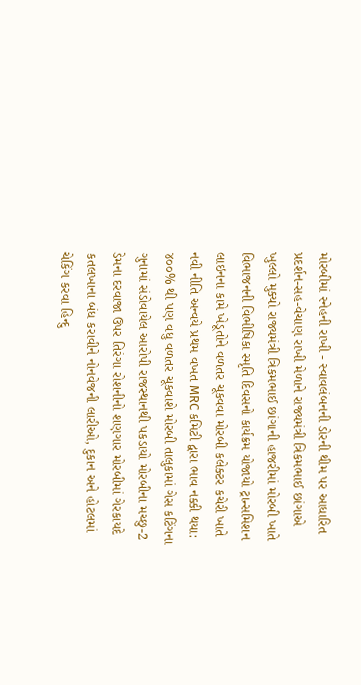મોરબીમાં સ્નેહની રાખી - સ્વાવલંબનની ડોરની થીમ પર આધારિત પ્રદર્શન-સહ-વેચાણ રાખી મેળાને રાજ્યમંત્રી ત્રિકમભાઈ છાંગાએ ખુલ્લો મુક્યો રાજ્યમંત્રી ત્રિકમભાઈ છાંગાની હાજરીમાં મોરબી ખાતે વિભાજનની વિભીષિકા સ્મૃતિ દિવસનો કાર્યક્રમ યોજાયો ટ્રાન્સમિશન લાઇનના કામે ખેડૂતોને વળતર ચૂકવવા મોરબી કલેક્ટર કચેરી ખાતે નવી નીતિ અન્વયે પ્રથમ વખત MRC કમિટી દ્વારા ભાવ નક્કી થયા: ૪૦૦% થી પણ વધુ વળતર ચૂકવાશે મોરબી તાલુકામાં ગેસ કટિંગના ગુનામાં સંડોવાયેલ આરોપી રાજસ્થાનથી પકડાયો મોરબીના મચ્છુ-2 ડેમના દરવાજા ઉપર તિરંગા રોશનીનો શણગાર મોરબીમાં ગેરકાયદે કતલખાના બંધ કરાવીને નોનવેજની લારીઓ, દુકાન અને હોટલમાં ચેકિંગ કરવા હિન્દુ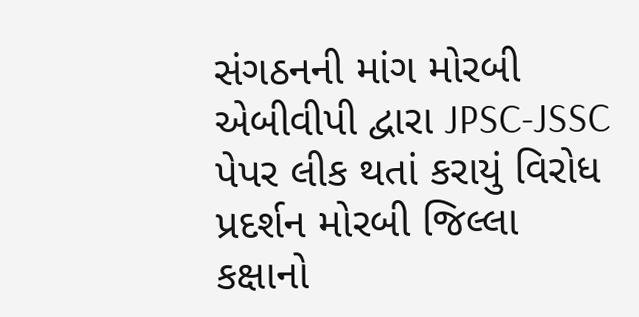સંગઠનની માંગ મોરબી એબીવીપી દ્વારા JPSC-JSSC પેપર લીક થતાં કરાયું વિરોધ પ્રદર્શન મોરબી જિલ્લા કક્ષાનો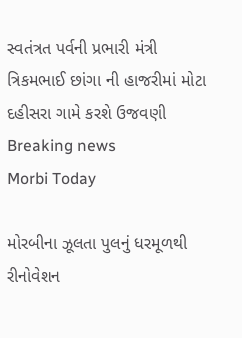સ્વતંત્રત પર્વની પ્રભારી મંત્રી ત્રિકમભાઈ છાંગા ની હાજરીમાં મોટા દહીસરા ગામે કરશે ઉજવણી
Breaking news
Morbi Today

મોરબીના ઝૂલતા પુલનું ધરમૂળથી રીનોવેશન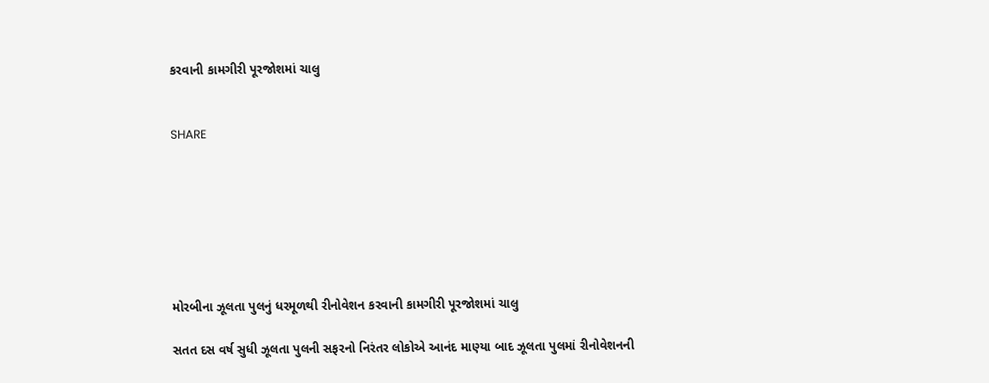કરવાની કામગીરી પૂરજોશમાં ચાલુ


SHARE







મોરબીના ઝૂલતા પુલનું ધરમૂળથી રીનોવેશન કરવાની કામગીરી પૂરજોશમાં ચાલુ

સતત દસ વર્ષ સુધી ઝૂલતા પુલની સફરનો નિરંતર લોકોએ આનંદ માણ્યા બાદ ઝૂલતા પુલમાં રીનોવેશનની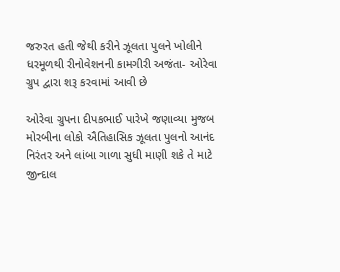જરુરત હતી જેથી કરીને ઝૂલતા પુલને ખોલીને ધરમૂળથી રીનોવેશનની કામગીરી અજંતા- ઓરેવા ગ્રુપ દ્વારા શરૂ કરવામાં આવી છે

ઓરેવા ગ્રુપના દીપકભાઈ પારેખે જણાવ્યા મુજબ મોરબીના લોકો ઐતિહાસિક ઝૂલતા પુલનો આનંદ નિરંતર અને લાંબા ગાળા સુધી માણી શકે તે માટે જીન્દાલ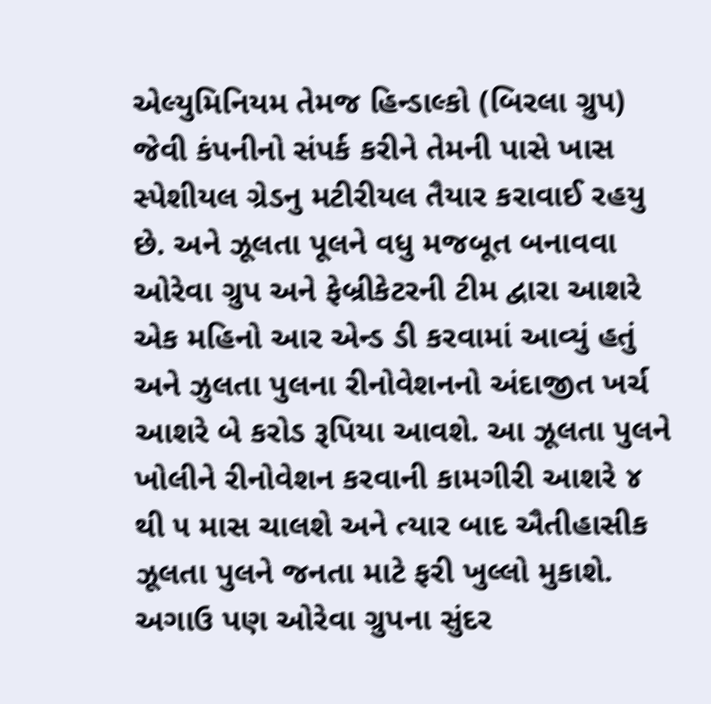એલ્યુમિનિયમ તેમજ હિન્ડાલ્કો (બિરલા ગ્રુપ) જેવી કંપનીનો સંપર્ક કરીને તેમની પાસે ખાસ સ્પેશીયલ ગ્રેડનુ મટીરીયલ તૈયાર કરાવાઈ રહયુ છે. અને ઝૂલતા પૂલને વધુ મજબૂત બનાવવા ઓરેવા ગ્રુપ અને ફેબ્રીકેટરની ટીમ દ્વારા આશરે એક મહિનો આર એન્ડ ડી કરવામાં આવ્યું હતું અને ઝુલતા પુલના રીનોવેશનનો અંદાજીત ખર્ચ આશરે બે કરોડ રૂપિયા આવશે. આ ઝૂલતા પુલને ખોલીને રીનોવેશન કરવાની કામગીરી આશરે ૪ થી ૫ માસ ચાલશે અને ત્યાર બાદ ઐતીહાસીક ઝૂલતા પુલને જનતા માટે ફરી ખુલ્લો મુકાશે. અગાઉ પણ ઓરેવા ગ્રુપના સુંદર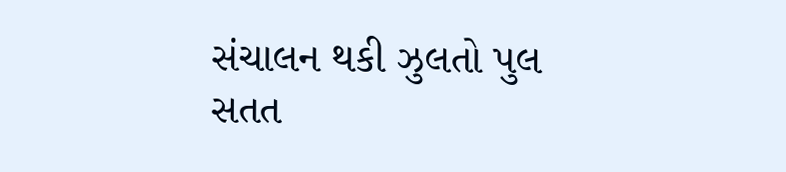સંચાલન થકી ઝુલતો પુલ સતત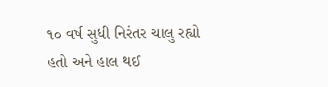૧૦ વર્ષ સુધી નિરંતર ચાલુ રહ્યો હતો અને હાલ થઈ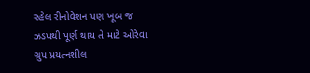રહેલ રીનોવેશન પણ ખૂબ જ ઝડપથી પૂર્ણ થાય તે માટે ઓરેવા ગ્રુપ પ્રયત્નશીલ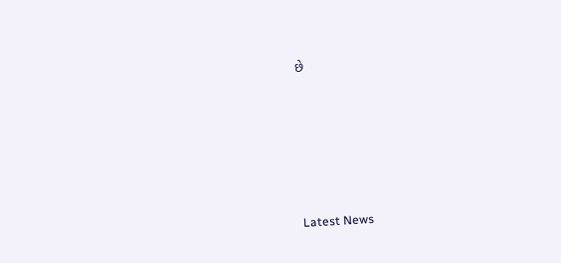છે






Latest News